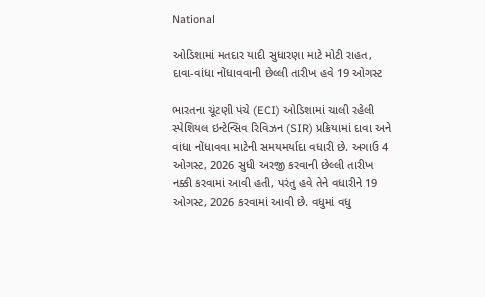National

ઓડિશામાં મતદાર યાદી સુધારણા માટે મોટી રાહત, દાવા-વાંધા નોંધાવવાની છેલ્લી તારીખ હવે 19 ઓગસ્ટ

ભારતના ચૂંટણી પંચે (ECI) ઓડિશામાં ચાલી રહેલી સ્પેશિયલ ઇન્ટેન્સિવ રિવિઝન (SIR) પ્રક્રિયામાં દાવા અને વાંધા નોંધાવવા માટેની સમયમર્યાદા વધારી છે. અગાઉ 4 ઓગસ્ટ, 2026 સુધી અરજી કરવાની છેલ્લી તારીખ નક્કી કરવામાં આવી હતી, પરંતુ હવે તેને વધારીને 19 ઓગસ્ટ, 2026 કરવામાં આવી છે. વધુમાં વધુ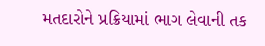મતદારોને પ્રક્રિયામાં ભાગ લેવાની તક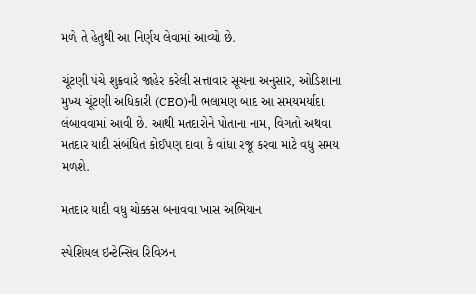મળે તે હેતુથી આ નિર્ણય લેવામાં આવ્યો છે.

ચૂંટણી પંચે શુક્રવારે જાહેર કરેલી સત્તાવાર સૂચના અનુસાર, ઓડિશાના મુખ્ય ચૂંટણી અધિકારી (CEO)ની ભલામણ બાદ આ સમયમર્યાદા લંબાવવામાં આવી છે. આથી મતદારોને પોતાના નામ, વિગતો અથવા મતદાર યાદી સંબંધિત કોઈપણ દાવા કે વાંધા રજૂ કરવા માટે વધુ સમય મળશે.

મતદાર યાદી વધુ ચોક્કસ બનાવવા ખાસ અભિયાન

સ્પેશિયલ ઇન્ટેન્સિવ રિવિઝન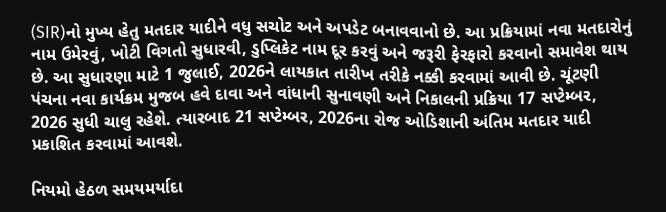(SIR)નો મુખ્ય હેતુ મતદાર યાદીને વધુ સચોટ અને અપડેટ બનાવવાનો છે. આ પ્રક્રિયામાં નવા મતદારોનું નામ ઉમેરવું, ખોટી વિગતો સુધારવી, ડુપ્લિકેટ નામ દૂર કરવું અને જરૂરી ફેરફારો કરવાનો સમાવેશ થાય છે. આ સુધારણા માટે 1 જુલાઈ, 2026ને લાયકાત તારીખ તરીકે નક્કી કરવામાં આવી છે. ચૂંટણી પંચના નવા કાર્યક્રમ મુજબ હવે દાવા અને વાંધાની સુનાવણી અને નિકાલની પ્રક્રિયા 17 સપ્ટેમ્બર, 2026 સુધી ચાલુ રહેશે. ત્યારબાદ 21 સપ્ટેમ્બર, 2026ના રોજ ઓડિશાની અંતિમ મતદાર યાદી પ્રકાશિત કરવામાં આવશે.

નિયમો હેઠળ સમયમર્યાદા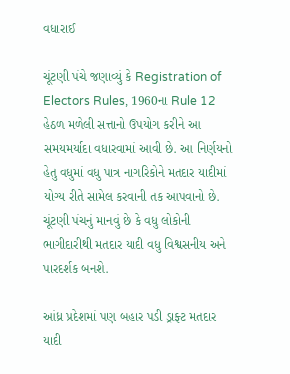વધારાઈ

ચૂંટણી પંચે જણાવ્યું કે Registration of Electors Rules, 1960ના Rule 12 હેઠળ મળેલી સત્તાનો ઉપયોગ કરીને આ સમયમર્યાદા વધારવામાં આવી છે. આ નિર્ણયનો હેતુ વધુમાં વધુ પાત્ર નાગરિકોને મતદાર યાદીમાં યોગ્ય રીતે સામેલ કરવાની તક આપવાનો છે. ચૂંટણી પંચનું માનવું છે કે વધુ લોકોની ભાગીદારીથી મતદાર યાદી વધુ વિશ્વસનીય અને પારદર્શક બનશે.

આંધ્ર પ્રદેશમાં પણ બહાર પડી ડ્રાફ્ટ મતદાર યાદી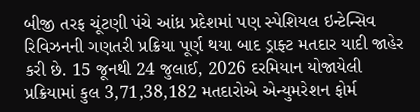બીજી તરફ ચૂંટણી પંચે આંધ્ર પ્રદેશમાં પણ સ્પેશિયલ ઇન્ટેન્સિવ રિવિઝનની ગણતરી પ્રક્રિયા પૂર્ણ થયા બાદ ડ્રાફ્ટ મતદાર યાદી જાહેર કરી છે. 15 જૂનથી 24 જુલાઈ, 2026 દરમિયાન યોજાયેલી પ્રક્રિયામાં કુલ 3,71,38,182 મતદારોએ એન્યુમરેશન ફોર્મ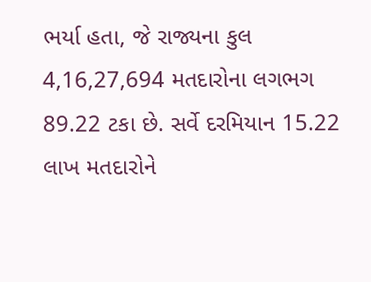ભર્યા હતા, જે રાજ્યના કુલ 4,16,27,694 મતદારોના લગભગ 89.22 ટકા છે. સર્વે દરમિયાન 15.22 લાખ મતદારોને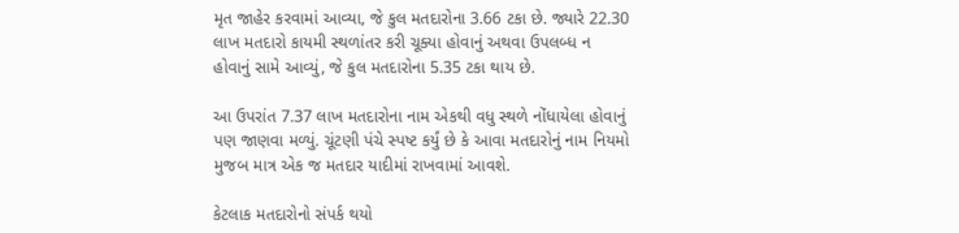મૃત જાહેર કરવામાં આવ્યા, જે કુલ મતદારોના 3.66 ટકા છે. જ્યારે 22.30 લાખ મતદારો કાયમી સ્થળાંતર કરી ચૂક્યા હોવાનું અથવા ઉપલબ્ધ ન હોવાનું સામે આવ્યું, જે કુલ મતદારોના 5.35 ટકા થાય છે.

આ ઉપરાંત 7.37 લાખ મતદારોના નામ એકથી વધુ સ્થળે નોંધાયેલા હોવાનું પણ જાણવા મળ્યું. ચૂંટણી પંચે સ્પષ્ટ કર્યું છે કે આવા મતદારોનું નામ નિયમો મુજબ માત્ર એક જ મતદાર યાદીમાં રાખવામાં આવશે.

કેટલાક મતદારોનો સંપર્ક થયો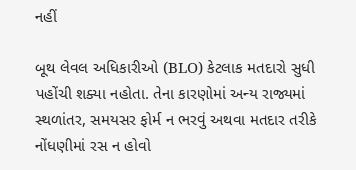નહીં

બૂથ લેવલ અધિકારીઓ (BLO) કેટલાક મતદારો સુધી પહોંચી શક્યા નહોતા. તેના કારણોમાં અન્ય રાજ્યમાં સ્થળાંતર, સમયસર ફોર્મ ન ભરવું અથવા મતદાર તરીકે નોંધણીમાં રસ ન હોવો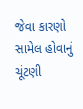જેવા કારણો સામેલ હોવાનું ચૂંટણી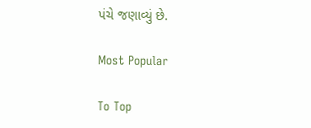પંચે જણાવ્યું છે.

Most Popular

To Top